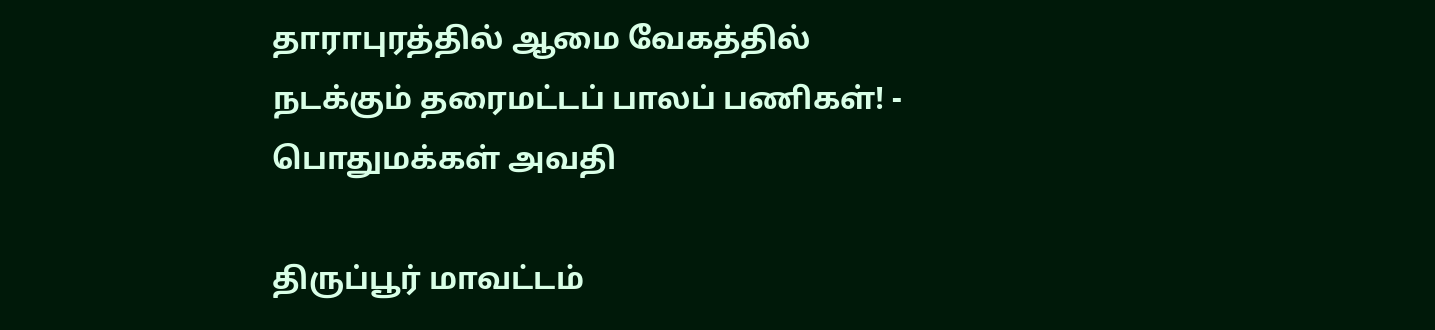தாராபுரத்தில் ஆமை வேகத்தில் நடக்கும் தரைமட்டப் பாலப் பணிகள்! - பொதுமக்கள் அவதி

திருப்பூர் மாவட்டம்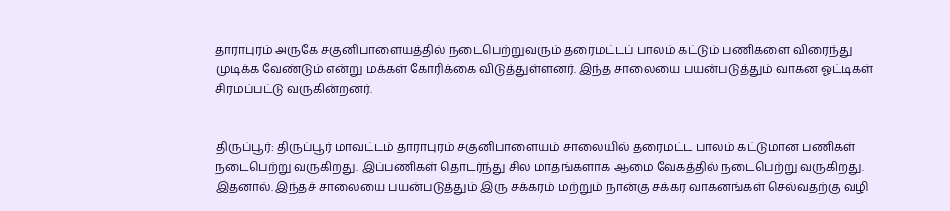தாராபுரம் அருகே சகுனிபாளையத்தில் நடைபெற்றுவரும் தரைமட்டப் பாலம் கட்டும் பணிகளை விரைந்து முடிக்க வேண்டும் என்று மக்கள் கோரிக்கை விடுத்துள்ளனர். இந்த சாலையை பயன்படுத்தும் வாகன ஓட்டிகள் சிரமப்பட்டு வருகின்றனர்.


திருப்பூர்: திருப்பூர் மாவட்டம் தாராபுரம் சகுனிபாளையம் சாலையில் தரைமட்ட பாலம் கட்டுமான பணிகள் நடைபெற்று வருகிறது. இப்பணிகள் தொடர்ந்து சில மாதங்களாக ஆமை வேகத்தில் நடைபெற்று வருகிறது. இதனால். இந்தச் சாலையை பயன்படுத்தும் இரு சக்கரம் மற்றும் நான்கு சக்கர வாகனங்கள் செல்வதற்கு வழி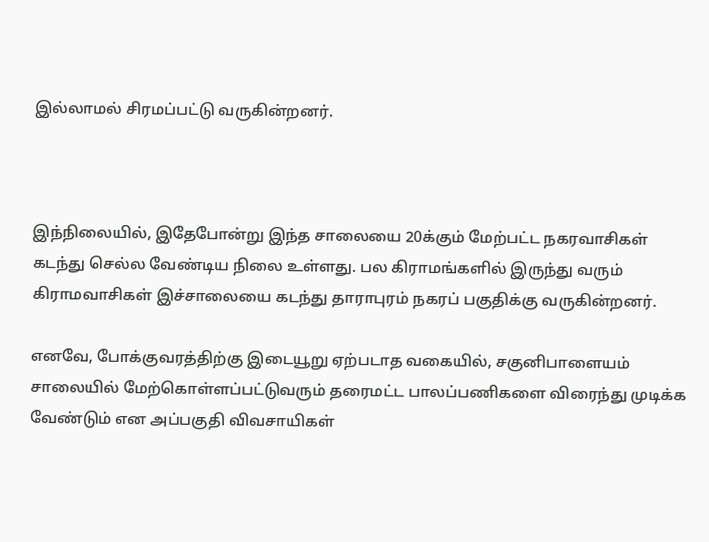இல்லாமல் சிரமப்பட்டு வருகின்றனர்.



இந்நிலையில், இதேபோன்று இந்த சாலையை 20க்கும் மேற்பட்ட நகரவாசிகள் கடந்து செல்ல வேண்டிய நிலை உள்ளது. பல கிராமங்களில் இருந்து வரும் கிராமவாசிகள் இச்சாலையை கடந்து தாராபுரம் நகரப் பகுதிக்கு வருகின்றனர்.

எனவே, போக்குவரத்திற்கு இடையூறு ஏற்படாத வகையில், சகுனிபாளையம் சாலையில் மேற்கொள்ளப்பட்டுவரும் தரைமட்ட பாலப்பணிகளை விரைந்து முடிக்க வேண்டும் என அப்பகுதி விவசாயிகள்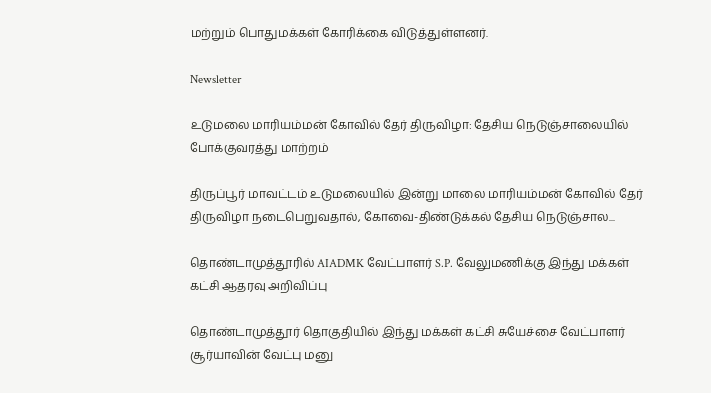மற்றும் பொதுமக்கள் கோரிக்கை விடுத்துள்ளனர்.

Newsletter

உடுமலை மாரியம்மன் கோவில் தேர் திருவிழா: தேசிய நெடுஞ்சாலையில் போக்குவரத்து மாற்றம்

திருப்பூர் மாவட்டம் உடுமலையில் இன்று மாலை மாரியம்மன் கோவில் தேர் திருவிழா நடைபெறுவதால், கோவை-திண்டுக்கல் தேசிய நெடுஞ்சால...

தொண்டாமுத்தூரில் AIADMK வேட்பாளர் S.P. வேலுமணிக்கு இந்து மக்கள் கட்சி ஆதரவு அறிவிப்பு

தொண்டாமுத்தூர் தொகுதியில் இந்து மக்கள் கட்சி சுயேச்சை வேட்பாளர் சூர்யாவின் வேட்பு மனு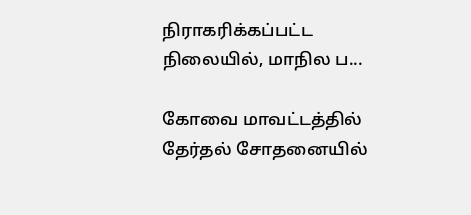நிராகரிக்கப்பட்ட நிலையில், மாநில ப...

கோவை மாவட்டத்தில் தேர்தல் சோதனையில்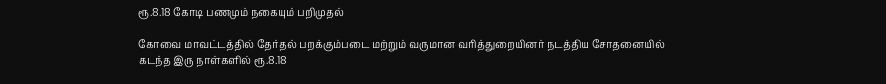ரூ.8.18 கோடி பணமும் நகையும் பறிமுதல்

கோவை மாவட்டத்தில் தேர்தல் பறக்கும்படை மற்றும் வருமான வரித்துறையினர் நடத்திய சோதனையில் கடந்த இரு நாள்களில் ரூ.8.18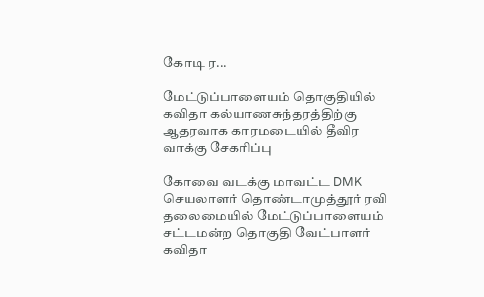கோடி ர...

மேட்டுப்பாளையம் தொகுதியில் கவிதா கல்யாணசுந்தரத்திற்கு ஆதரவாக காரமடையில் தீவிர வாக்கு சேகரிப்பு

கோவை வடக்கு மாவட்ட DMK செயலாளர் தொண்டாமுத்தூர் ரவி தலைமையில் மேட்டுப்பாளையம் சட்டமன்ற தொகுதி வேட்பாளர் கவிதா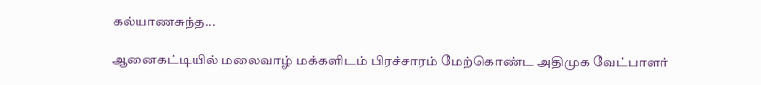கல்யாணசுந்த...

ஆனைகட்டியில் மலைவாழ் மக்களிடம் பிரச்சாரம் மேற்கொண்ட அதிமுக வேட்பாளர்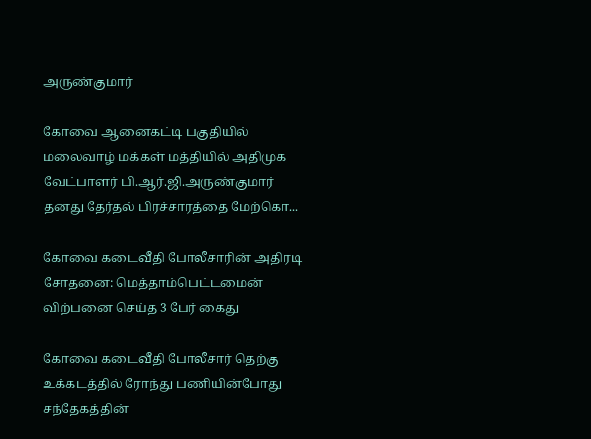அருண்குமார்

கோவை ஆனைகட்டி பகுதியில் மலைவாழ் மக்கள் மத்தியில் அதிமுக வேட்பாளர் பி.ஆர்.ஜி.அருண்குமார் தனது தேர்தல் பிரச்சாரத்தை மேற்கொ...

கோவை கடைவீதி போலீசாரின் அதிரடி சோதனை: மெத்தாம்பெட்டமைன் விற்பனை செய்த 3 பேர் கைது

கோவை கடைவீதி போலீசார் தெற்கு உக்கடத்தில் ரோந்து பணியின்போது சந்தேகத்தின்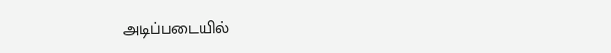அடிப்படையில்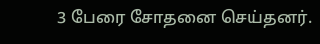3 பேரை சோதனை செய்தனர்.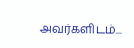அவர்களிடம்...